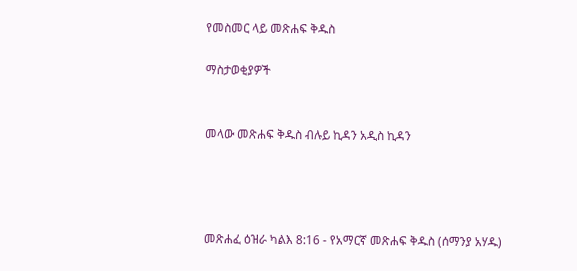የመስመር ላይ መጽሐፍ ቅዱስ

ማስታወቂያዎች


መላው መጽሐፍ ቅዱስ ብሉይ ኪዳን አዲስ ኪዳን




መጽሐፈ ዕዝራ ካልእ 8:16 - የአማርኛ መጽሐፍ ቅዱስ (ሰማንያ አሃዱ)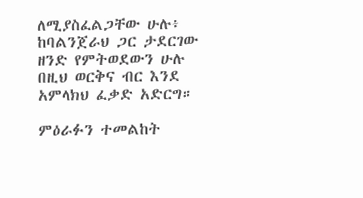ለሚያስፈልጋቸው ሁሉ፥ ከባልንጀራህ ጋር ታደርገው ዘንድ የምትወደውን ሁሉ በዚህ ወርቅና ብር እንደ አምላክህ ፈቃድ አድርግ።

ምዕራፉን ተመልከት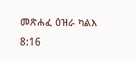መጽሐፈ ዕዝራ ካልእ 8:16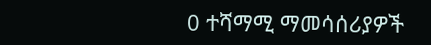0 ተሻማሚ ማመሳሰሪያዎች